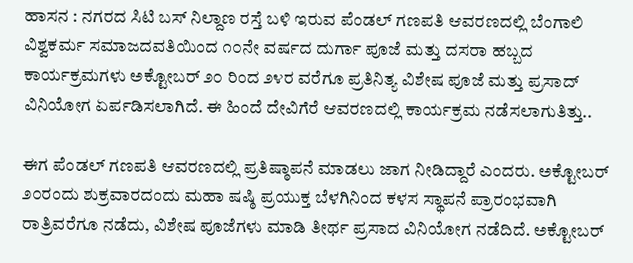ಹಾಸನ : ನಗರದ ಸಿಟಿ ಬಸ್ ನಿಲ್ದಾಣ ರಸ್ತೆ ಬಳಿ ಇರುವ ಪೆಂಡಲ್ ಗಣಪತಿ ಆವರಣದಲ್ಲಿ ಬೆಂಗಾಲಿ ವಿಶ್ವಕರ್ಮ ಸಮಾಜದವತಿಯಿಂದ ೧೦ನೇ ವರ್ಷದ ದುರ್ಗಾ ಪೂಜೆ ಮತ್ತು ದಸರಾ ಹಬ್ಬದ ಕಾರ್ಯಕ್ರಮಗಳು ಅಕ್ಟೋಬರ್ ೨೦ ರಿಂದ ೨೪ರ ವರೆಗೂ ಪ್ರತಿನಿತ್ಯ ವಿಶೇಷ ಪೂಜೆ ಮತ್ತು ಪ್ರಸಾದ್ ವಿನಿಯೋಗ ಏರ್ಪಡಿಸಲಾಗಿದೆ. ಈ ಹಿಂದೆ ದೇವಿಗೆರೆ ಆವರಣದಲ್ಲಿ ಕಾರ್ಯಕ್ರಮ ನಡೆಸಲಾಗುತಿತ್ತು..

ಈಗ ಪೆಂಡಲ್ ಗಣಪತಿ ಆವರಣದಲ್ಲಿ ಪ್ರತಿಷ್ಠಾಪನೆ ಮಾಡಲು ಜಾಗ ನೀಡಿದ್ದಾರೆ ಎಂದರು. ಅಕ್ಟೋಬರ್ ೨೦ರಂದು ಶುಕ್ರವಾರದಂದು ಮಹಾ ಷಷ್ಠಿ ಪ್ರಯುಕ್ತ ಬೆಳಗಿನಿಂದ ಕಳಸ ಸ್ಥಾಪನೆ ಪ್ರಾರಂಭವಾಗಿ ರಾತ್ರಿವರೆಗೂ ನಡೆದು, ವಿಶೇಷ ಪೂಜೆಗಳು ಮಾಡಿ ತೀರ್ಥ ಪ್ರಸಾದ ವಿನಿಯೋಗ ನಡೆದಿದೆ. ಅಕ್ಟೋಬರ್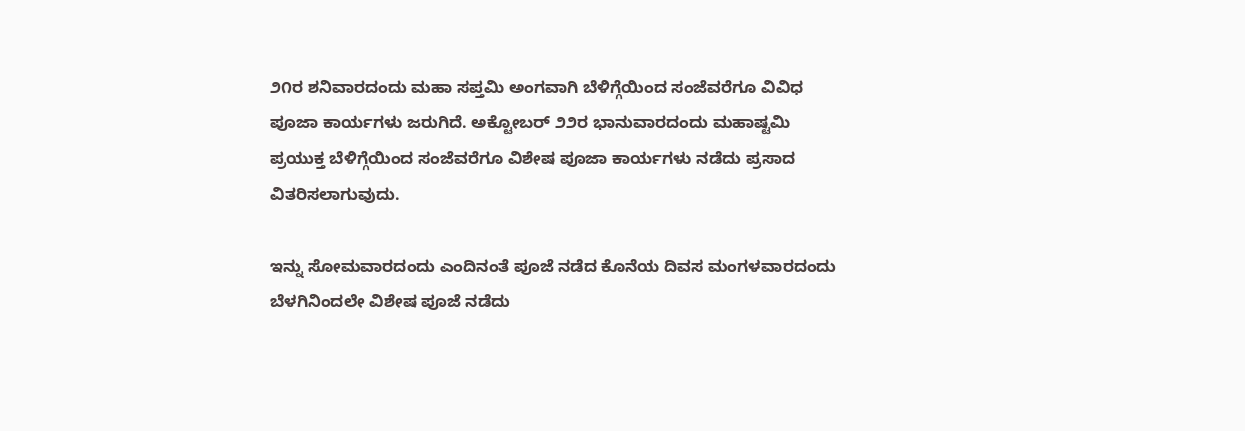೨೧ರ ಶನಿವಾರದಂದು ಮಹಾ ಸಪ್ತಮಿ ಅಂಗವಾಗಿ ಬೆಳಿಗ್ಗೆಯಿಂದ ಸಂಜೆವರೆಗೂ ವಿವಿಧ ಪೂಜಾ ಕಾರ್ಯಗಳು ಜರುಗಿದೆ. ಅಕ್ಟೋಬರ್ ೨೨ರ ಭಾನುವಾರದಂದು ಮಹಾಷ್ಟಮಿ ಪ್ರಯುಕ್ತ ಬೆಳಿಗ್ಗೆಯಿಂದ ಸಂಜೆವರೆಗೂ ವಿಶೇಷ ಪೂಜಾ ಕಾರ್ಯಗಳು ನಡೆದು ಪ್ರಸಾದ ವಿತರಿಸಲಾಗುವುದು.

ಇನ್ನು ಸೋಮವಾರದಂದು ಎಂದಿನಂತೆ ಪೂಜೆ ನಡೆದ ಕೊನೆಯ ದಿವಸ ಮಂಗಳವಾರದಂದು ಬೆಳಗಿನಿಂದಲೇ ವಿಶೇಷ ಪೂಜೆ ನಡೆದು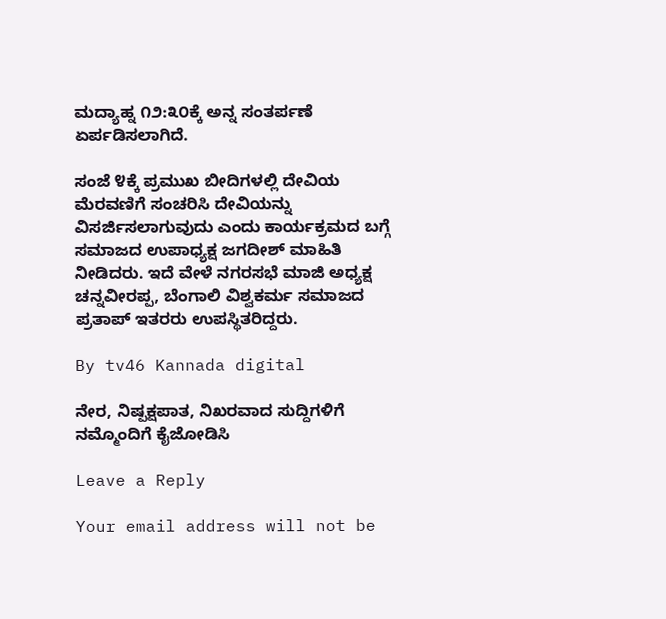ಮದ್ಯಾಹ್ನ ೧೨:೩೦ಕ್ಕೆ ಅನ್ನ ಸಂತರ್ಪಣೆ ಏರ್ಪಡಿಸಲಾಗಿದೆ.

ಸಂಜೆ ೪ಕ್ಕೆ ಪ್ರಮುಖ ಬೀದಿಗಳಲ್ಲಿ ದೇವಿಯ ಮೆರವಣಿಗೆ ಸಂಚರಿಸಿ ದೇವಿಯನ್ನು ವಿಸರ್ಜಿಸಲಾಗುವುದು ಎಂದು ಕಾರ್ಯಕ್ರಮದ ಬಗ್ಗೆ ಸಮಾಜದ ಉಪಾಧ್ಯಕ್ಷ ಜಗದೀಶ್ ಮಾಹಿತಿ ನೀಡಿದರು. ಇದೆ ವೇಳೆ ನಗರಸಭೆ ಮಾಜಿ ಅಧ್ಯಕ್ಷ ಚನ್ನವೀರಪ್ಪ, ಬೆಂಗಾಲಿ ವಿಶ್ವಕರ್ಮ ಸಮಾಜದ ಪ್ರತಾಪ್ ಇತರರು ಉಪಸ್ಥಿತರಿದ್ದರು.

By tv46 Kannada digital

ನೇರ, ನಿಷ್ಪಕ್ಷಪಾತ, ನಿಖರವಾದ ಸುದ್ದಿಗಳಿಗೆ ನಮ್ಮೊಂದಿಗೆ ಕೈಜೋಡಿಸಿ

Leave a Reply

Your email address will not be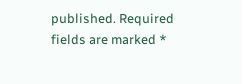published. Required fields are marked *